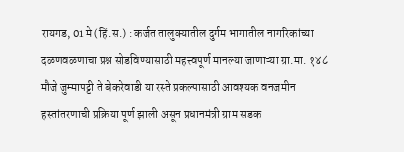रायगड, 01 मे (हिं.स.) : कर्जत तालुक्यातील दुर्गम भागातील नागरिकांच्या दळणवळणाचा प्रश्न सोडविण्यासाठी महत्त्वपूर्ण मानल्या जाणाऱ्या ग्रा.मा. १४८ मौजे जुम्मापट्टी ते बेकरेवाडी या रस्ते प्रकल्पासाठी आवश्यक वनजमीन हस्तांतरणाची प्रक्रिया पूर्ण झाली असून प्रधानमंत्री ग्राम सडक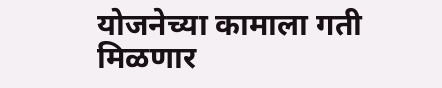योजनेच्या कामाला गती मिळणार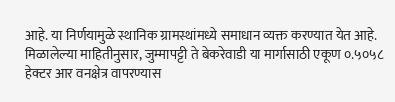आहे. या निर्णयामुळे स्थानिक ग्रामस्थांमध्ये समाधान व्यक्त करण्यात येत आहे.
मिळालेल्या माहितीनुसार, जुम्मापट्टी ते बेकरेवाडी या मार्गासाठी एकूण ०.५०५८ हेक्टर आर वनक्षेत्र वापरण्यास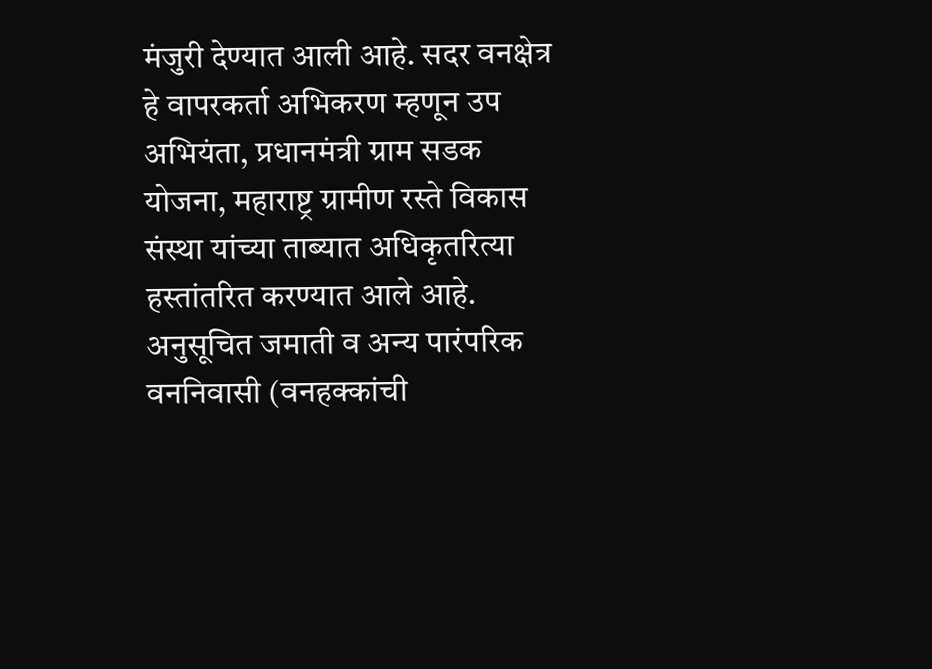मंजुरी देण्यात आली आहे. सदर वनक्षेत्र हे वापरकर्ता अभिकरण म्हणून उप अभियंता, प्रधानमंत्री ग्राम सडक योजना, महाराष्ट्र ग्रामीण रस्ते विकास संस्था यांच्या ताब्यात अधिकृतरित्या हस्तांतरित करण्यात आले आहे. अनुसूचित जमाती व अन्य पारंपरिक वननिवासी (वनहक्कांची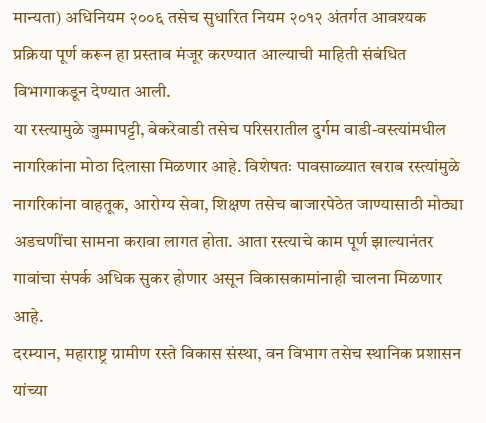मान्यता) अधिनियम २००६ तसेच सुधारित नियम २०१२ अंतर्गत आवश्यक प्रक्रिया पूर्ण करून हा प्रस्ताव मंजूर करण्यात आल्याची माहिती संबंधित विभागाकडून देण्यात आली.
या रस्त्यामुळे जुम्मापट्टी, बेकरेवाडी तसेच परिसरातील दुर्गम वाडी-वस्त्यांमधील नागरिकांना मोठा दिलासा मिळणार आहे. विशेषतः पावसाळ्यात खराब रस्त्यांमुळे नागरिकांना वाहतूक, आरोग्य सेवा, शिक्षण तसेच बाजारपेठेत जाण्यासाठी मोठ्या अडचणींचा सामना करावा लागत होता. आता रस्त्याचे काम पूर्ण झाल्यानंतर गावांचा संपर्क अधिक सुकर होणार असून विकासकामांनाही चालना मिळणार आहे.
दरम्यान, महाराष्ट्र ग्रामीण रस्ते विकास संस्था, वन विभाग तसेच स्थानिक प्रशासन यांच्या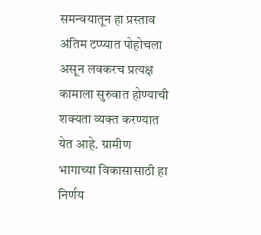समन्वयातून हा प्रस्ताव अंतिम टप्प्यात पोहोचला असून लवकरच प्रत्यक्ष कामाला सुरुवात होण्याची शक्यता व्यक्त करण्यात येत आहे. ग्रामीण भागाच्या विकासासाठी हा निर्णय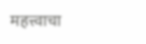महत्त्वाचा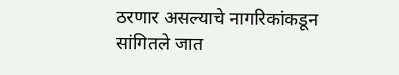ठरणार असल्याचे नागरिकांकडून सांगितले जात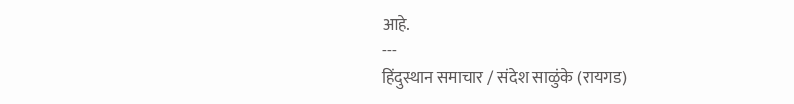आहे.
---
हिंदुस्थान समाचार / संदेश साळुंके (रायगड)